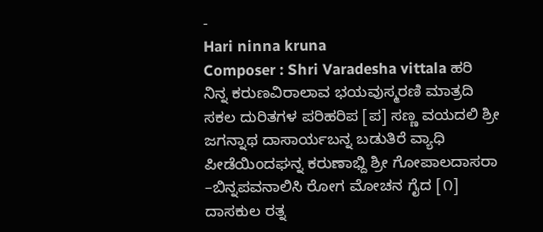-
Hari ninna kruna
Composer : Shri Varadesha vittala ಹರಿ ನಿನ್ನ ಕರುಣವಿರಾಲಾವ ಭಯವುಸ್ಮರಣಿ ಮಾತ್ರದಿ ಸಕಲ ದುರಿತಗಳ ಪರಿಹರಿಪ [ಪ] ಸಣ್ಣ ವಯದಲಿ ಶ್ರೀ ಜಗನ್ನಾಥ ದಾಸಾರ್ಯಬನ್ನ ಬಡುತಿರೆ ವ್ಯಾಧಿ ಪೀಡೆಯಿಂದಘನ್ನ ಕರುಣಾಭ್ದಿ ಶ್ರೀ ಗೋಪಾಲದಾಸರಾ –ಬಿನ್ನಪವನಾಲಿಸಿ ರೋಗ ಮೋಚನ ಗೈದ [೧] ದಾಸಕುಲ ರತ್ನ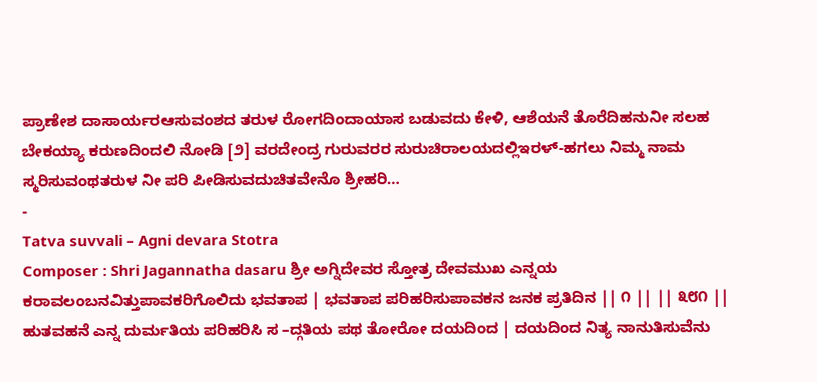ಪ್ರಾಣೇಶ ದಾಸಾರ್ಯರಆಸುವಂಶದ ತರುಳ ರೋಗದಿಂದಾಯಾಸ ಬಡುವದು ಕೇಳಿ, ಆಶೆಯನೆ ತೊರೆದಿಹನುನೀ ಸಲಹ ಬೇಕಯ್ಯಾ ಕರುಣದಿಂದಲಿ ನೋಡಿ [೨] ವರದೇಂದ್ರ ಗುರುವರರ ಸುರುಚಿರಾಲಯದಲ್ಲಿಇರಳ್-ಹಗಲು ನಿಮ್ಮ ನಾಮ ಸ್ಮರಿಸುವಂಥತರುಳ ನೀ ಪರಿ ಪೀಡಿಸುವದುಚಿತವೇನೊ ಶ್ರೀಹರಿ…
-
Tatva suvvali – Agni devara Stotra
Composer : Shri Jagannatha dasaru ಶ್ರೀ ಅಗ್ನಿದೇವರ ಸ್ತೋತ್ರ ದೇವಮುಖ ಎನ್ನಯ ಕರಾವಲಂಬನವಿತ್ತುಪಾವಕರಿಗೊಲಿದು ಭವತಾಪ | ಭವತಾಪ ಪರಿಹರಿಸುಪಾವಕನ ಜನಕ ಪ್ರತಿದಿನ || ೧ || || ೩೮೧ || ಹುತವಹನೆ ಎನ್ನ ದುರ್ಮತಿಯ ಪರಿಹರಿಸಿ ಸ –ದ್ಗತಿಯ ಪಥ ತೋರೋ ದಯದಿಂದ | ದಯದಿಂದ ನಿತ್ಯ ನಾನುತಿಸುವೆನು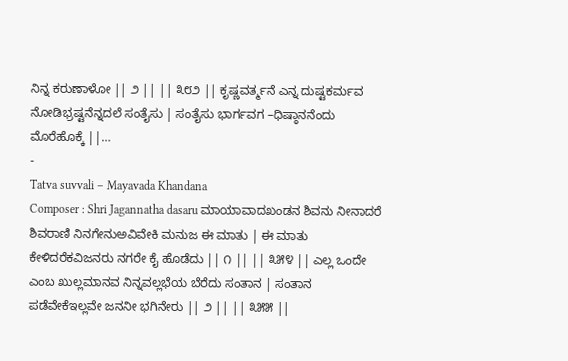ನಿನ್ನ ಕರುಣಾಳೋ || ೨ || || ೩೮೨ || ಕೃಷ್ಣವರ್ತ್ಮನೆ ಎನ್ನ ದುಷ್ಟಕರ್ಮವ ನೋಡಿಭ್ರಷ್ಟನೆನ್ನದಲೆ ಸಂತೈಸು | ಸಂತೈಸು ಭಾರ್ಗವಗ –ಧಿಷ್ಠಾನನೆಂದು ಮೊರೆಹೊಕ್ಕೆ ||…
-
Tatva suvvali – Mayavada Khandana
Composer : Shri Jagannatha dasaru ಮಾಯಾವಾದಖಂಡನ ಶಿವನು ನೀನಾದರೆ ಶಿವರಾಣಿ ನಿನಗೇನುಅವಿವೇಕಿ ಮನುಜ ಈ ಮಾತು | ಈ ಮಾತು ಕೇಳಿದರೆಕವಿಜನರು ನಗರೇ ಕೈ ಹೊಡೆದು || ೧ || || ೩೫೪ || ಎಲ್ಲ ಒಂದೇ ಎಂಬ ಖುಲ್ಲಮಾನವ ನಿನ್ನವಲ್ಲಭೆಯ ಬೆರೆದು ಸಂತಾನ | ಸಂತಾನ ಪಡೆವೇಕೆಇಲ್ಲವೇ ಜನನೀ ಭಗಿನೇರು || ೨ || || ೩೫೫ ||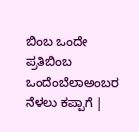ಬಿಂಬ ಒಂದೇ ಪ್ರತಿಬಿಂಬ ಒಂದೆಂಬೆಲಾಅಂಬರ ನೆಳಲು ಕಪ್ಪಾಗೆ |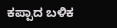ಕಪ್ಪಾದ ಬಳಿಕ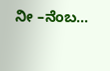ನೀ –ನೆಂಬ…